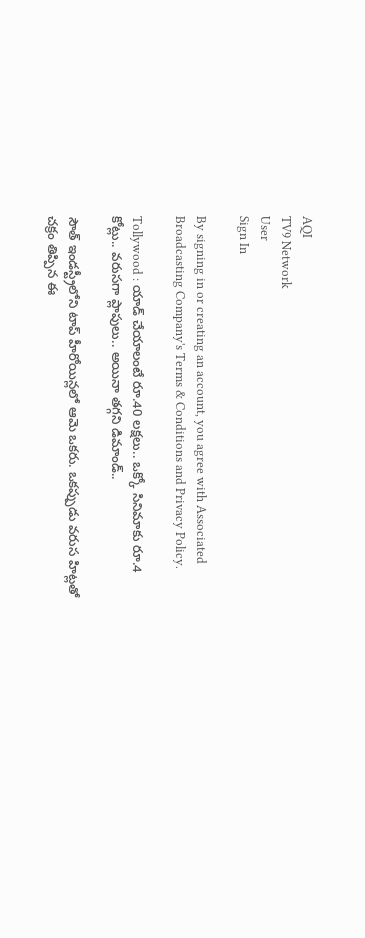AQI
TV9 Network
User
Sign In

By signing in or creating an account, you agree with Associated Broadcasting Company's Terms & Conditions and Privacy Policy.

Tollywood : యాడ్ చేయాలంటే రూ.40 లక్షలు.. ఒక్కో సినిమాకు రూ.4 కోట్లు.. వరుసగా ప్లాపులు.. అయినా తగ్గని డిమాండ్..

సౌత్ ఇండస్ట్రీలోని టాప్ హీరోయిన్లలో ఆమె ఒకరు. ఒకప్పుడు వరుస హిట్లతో చక్రం తిప్పిన ఈ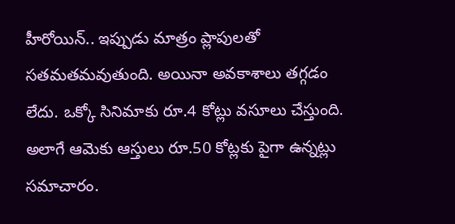హీరోయిన్.. ఇప్పుడు మాత్రం ప్లాపులతో సతమతమవుతుంది. అయినా అవకాశాలు తగ్గడం లేదు. ఒక్కో సినిమాకు రూ.4 కోట్లు వసూలు చేస్తుంది. అలాగే ఆమెకు ఆస్తులు రూ.50 కోట్లకు పైగా ఉన్నట్లు సమాచారం.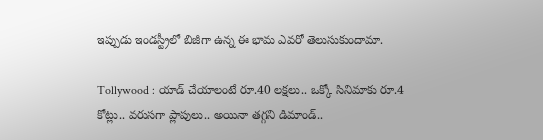ఇప్పుడు ఇండస్ట్రీలో బిజీగా ఉన్న ఈ భామ ఎవరో తెలుసుకుందామా.

Tollywood : యాడ్ చేయాలంటే రూ.40 లక్షలు.. ఒక్కో సినిమాకు రూ.4 కోట్లు.. వరుసగా ప్లాపులు.. అయినా తగ్గని డిమాండ్..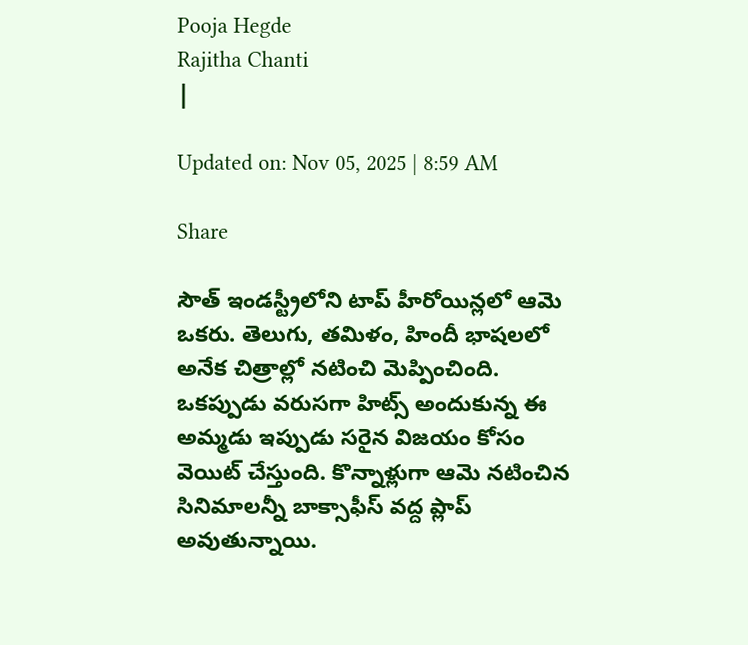Pooja Hegde
Rajitha Chanti
|

Updated on: Nov 05, 2025 | 8:59 AM

Share

సౌత్ ఇండస్ట్రీలోని టాప్ హీరోయిన్లలో ఆమె ఒకరు. తెలుగు, తమిళం, హిందీ భాషలలో అనేక చిత్రాల్లో నటించి మెప్పించింది. ఒకప్పుడు వరుసగా హిట్స్ అందుకున్న ఈ అమ్మడు ఇప్పుడు సరైన విజయం కోసం వెయిట్ చేస్తుంది. కొన్నాళ్లుగా ఆమె నటించిన సినిమాలన్నీ బాక్సాఫీస్ వద్ద ప్లాప్ అవుతున్నాయి.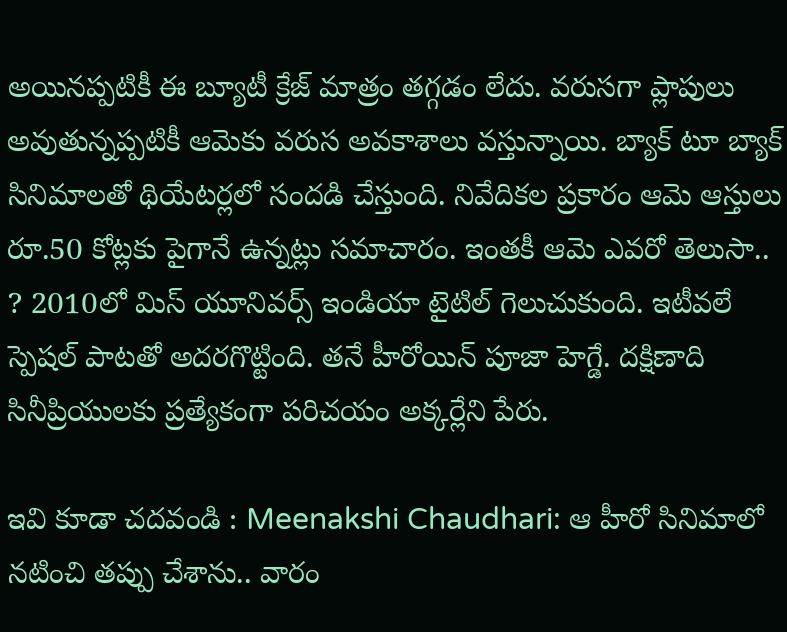అయినప్పటికీ ఈ బ్యూటీ క్రేజ్ మాత్రం తగ్గడం లేదు. వరుసగా ప్లాపులు అవుతున్నప్పటికీ ఆమెకు వరుస అవకాశాలు వస్తున్నాయి. బ్యాక్ టూ బ్యాక్ సినిమాలతో థియేటర్లలో సందడి చేస్తుంది. నివేదికల ప్రకారం ఆమె ఆస్తులు రూ.50 కోట్లకు పైగానే ఉన్నట్లు సమాచారం. ఇంతకీ ఆమె ఎవరో తెలుసా.. ? 2010లో మిస్ యూనివర్స్ ఇండియా టైటిల్ గెలుచుకుంది. ఇటీవలే స్పెషల్ పాటతో అదరగొట్టింది. తనే హీరోయిన్ పూజా హెగ్డే. దక్షిణాది సినీప్రియులకు ప్రత్యేకంగా పరిచయం అక్కర్లేని పేరు.

ఇవి కూడా చదవండి : Meenakshi Chaudhari: ఆ హీరో సినిమాలో నటించి తప్పు చేశాను.. వారం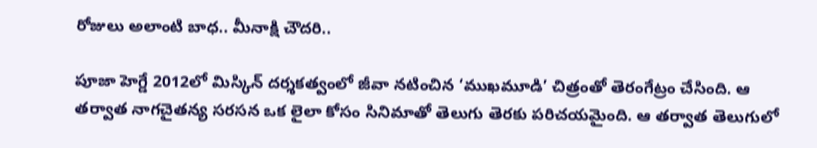రోజులు అలాంటి బాధ.. మీనాక్షి చౌదరి..

పూజా హెగ్డే 2012లో మిస్కిన్ దర్శకత్వంలో జీవా నటించిన ‘ముఖమూడి’ చిత్రంతో తెరంగేట్రం చేసింది. ఆ తర్వాత నాగచైతన్య సరసన ఒక లైలా కోసం సినిమాతో తెలుగు తెరకు పరిచయమైంది. ఆ తర్వాత తెలుగులో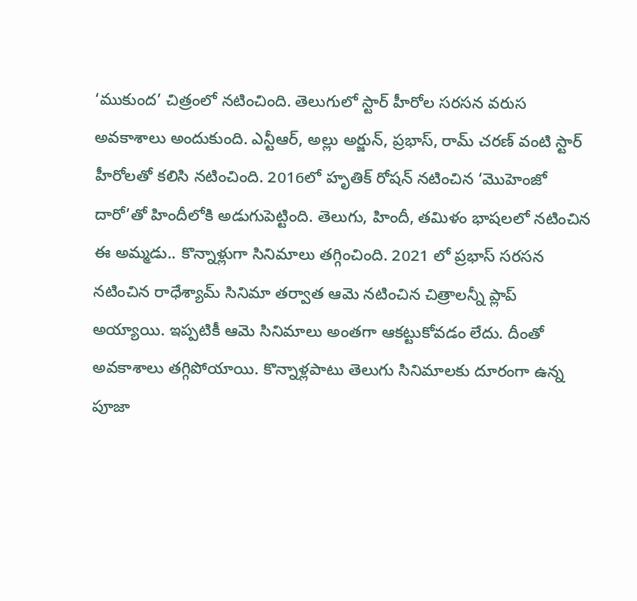‘ముకుంద’ చిత్రంలో నటించింది. తెలుగులో స్టార్ హీరోల సరసన వరుస అవకాశాలు అందుకుంది. ఎన్టీఆర్, అల్లు అర్జున్, ప్రభాస్, రామ్ చరణ్ వంటి స్టార్ హీరోలతో కలిసి నటించింది. 2016లో హృతిక్ రోషన్ నటించిన ‘మొహెంజో దారో’తో హిందీలోకి అడుగుపెట్టింది. తెలుగు, హిందీ, తమిళం భాషలలో నటించిన ఈ అమ్మడు.. కొన్నాళ్లుగా సినిమాలు తగ్గించింది. 2021 లో ప్రభాస్ సరసన నటించిన రాధేశ్యామ్ సినిమా తర్వాత ఆమె నటించిన చిత్రాలన్నీ ప్లాప్ అయ్యాయి. ఇప్పటికీ ఆమె సినిమాలు అంతగా ఆకట్టుకోవడం లేదు. దీంతో అవకాశాలు తగ్గిపోయాయి. కొన్నాళ్లపాటు తెలుగు సినిమాలకు దూరంగా ఉన్న పూజా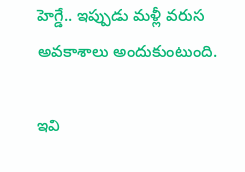హెగ్డే.. ఇప్పుడు మళ్లీ వరుస అవకాశాలు అందుకుంటుంది.

ఇవి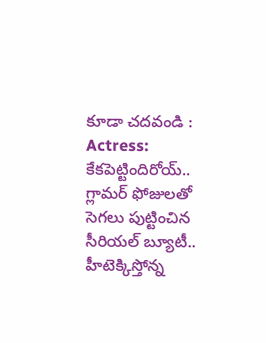కూడా చదవండి : Actress: కేకపెట్టిందిరోయ్.. గ్లామర్ ఫోజులతో సెగలు పుట్టించిన సీరియల్ బ్యూటీ.. హీటెక్కిస్తోన్న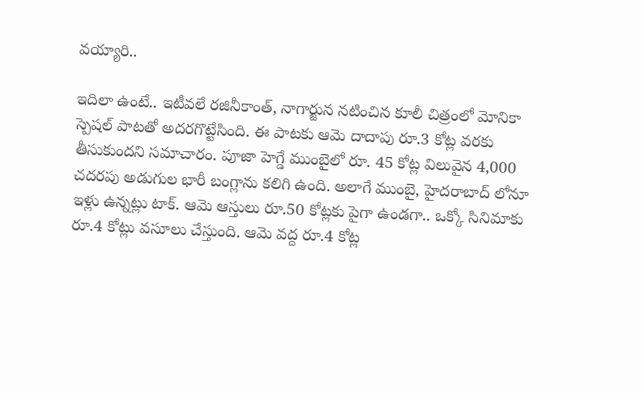వయ్యారి..

ఇదిలా ఉంటే.. ఇటీవలే రజినీకాంత్, నాగార్జున నటించిన కూలీ చిత్రంలో మోనికా స్పెషల్ పాటతో అదరగొట్టేసింది. ఈ పాటకు ఆమె దాదాపు రూ.3 కోట్ల వరకు తీసుకుందని సమాచారం. పూజా హెగ్డే ముంబైలో రూ. 45 కోట్ల విలువైన 4,000 చదరపు అడుగుల భారీ బంగ్లాను కలిగి ఉంది. అలాగే ముంబై, హైదరాబాద్ లోనూ ఇళ్లు ఉన్నట్లు టాక్. ఆమె ఆస్తులు రూ.50 కోట్లకు పైగా ఉండగా.. ఒక్కో సినిమాకు రూ.4 కోట్లు వసూలు చేస్తుంది. ఆమె వద్ద రూ.4 కోట్ల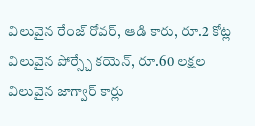విలువైన రేంజ్ రోవర్, ఆడి కారు, రూ.2 కోట్ల విలువైన పోర్స్చే కయెన్, రూ.60 లక్షల విలువైన జాగ్వార్ కార్లు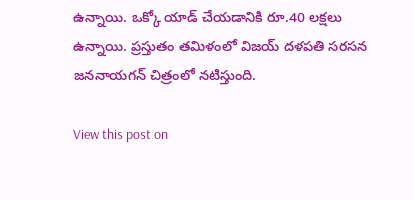ఉన్నాయి. ఒక్కో యాడ్ చేయడానికి రూ.40 లక్షలు ఉన్నాయి. ప్రస్తుతం తమిళంలో విజయ్ దళపతి సరసన జననాయగన్ చిత్రంలో నటిస్తుంది.

View this post on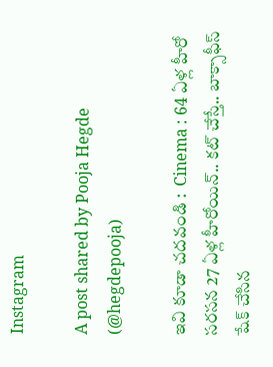Instagram

A post shared by Pooja Hegde (@hegdepooja)

ఇవి కూడా చదవండి :  Cinema : 64 ఏళ్ల హీరో సరసన 27 ఏళ్ల హీరోయిన్.. కట్ చేస్తే.. బాక్సాఫీస్ షేక్ చేసిన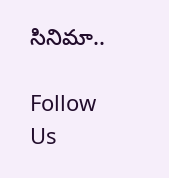సినిమా..

Follow Us